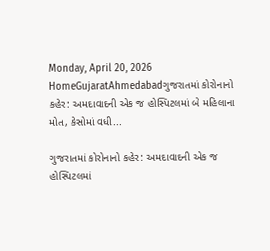Monday, April 20, 2026
HomeGujaratAhmedabadગુજરાતમાં કોરોનાનો કહેર: અમદાવાદની એક જ હોસ્પિટલમાં બે મહિલાના મોત, કેસોમાં વધી...

ગુજરાતમાં કોરોનાનો કહેર: અમદાવાદની એક જ હોસ્પિટલમાં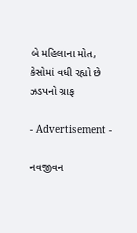બે મહિલાના મોત, કેસોમાં વધી રહ્યો છે ઝડપનો ગ્રાફ

- Advertisement -

નવજીવન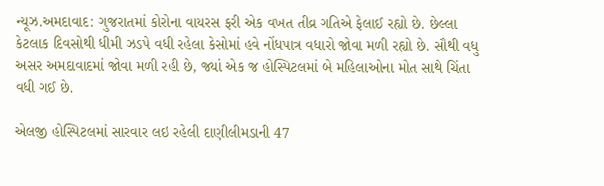ન્યૂઝ.અમદાવાદ: ગુજરાતમાં કોરોના વાયરસ ફરી એક વખત તીવ્ર ગતિએ ફેલાઈ રહ્યો છે. છેલ્લા કેટલાક દિવસોથી ધીમી ઝડપે વધી રહેલા કેસોમાં હવે નોંધપાત્ર વધારો જોવા મળી રહ્યો છે. સૌથી વધુ અસર અમદાવાદમાં જોવા મળી રહી છે, જ્યાં એક જ હોસ્પિટલમાં બે મહિલાઓના મોત સાથે ચિંતા વધી ગઈ છે.

એલજી હોસ્પિટલમાં સારવાર લઇ રહેલી દાણીલીમડાની 47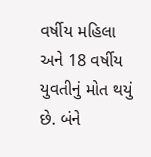વર્ષીય મહિલા અને 18 વર્ષીય યુવતીનું મોત થયું છે. બંને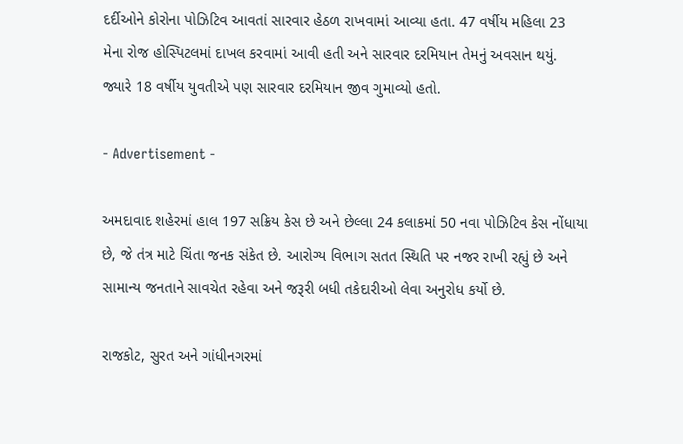દર્દીઓને કોરોના પોઝિટિવ આવતાં સારવાર હેઠળ રાખવામાં આવ્યા હતા. 47 વર્ષીય મહિલા 23 મેના રોજ હોસ્પિટલમાં દાખલ કરવામાં આવી હતી અને સારવાર દરમિયાન તેમનું અવસાન થયું. જ્યારે 18 વર્ષીય યુવતીએ પણ સારવાર દરમિયાન જીવ ગુમાવ્યો હતો.

- Advertisement -

અમદાવાદ શહેરમાં હાલ 197 સક્રિય કેસ છે અને છેલ્લા 24 કલાકમાં 50 નવા પોઝિટિવ કેસ નોંધાયા છે, જે તંત્ર માટે ચિંતા જનક સંકેત છે. આરોગ્ય વિભાગ સતત સ્થિતિ પર નજર રાખી રહ્યું છે અને સામાન્ય જનતાને સાવચેત રહેવા અને જરૂરી બધી તકેદારીઓ લેવા અનુરોધ કર્યો છે.

રાજકોટ, સુરત અને ગાંધીનગરમાં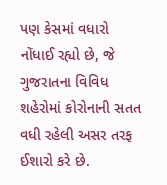પણ કેસમાં વધારો નોંધાઈ રહ્યો છે, જે ગુજરાતના વિવિધ શહેરોમાં કોરોનાની સતત વધી રહેલી અસર તરફ ઈશારો કરે છે.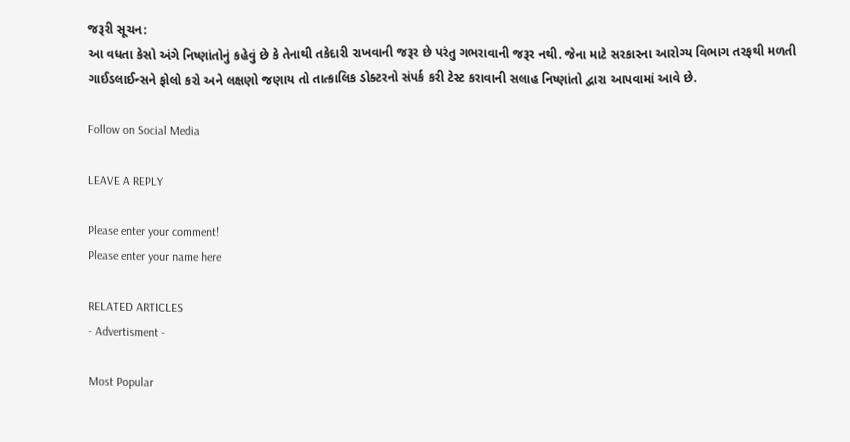જરૂરી સૂચન:
આ વધતા કેસો અંગે નિષ્ણાંતોનું કહેવું છે કે તેનાથી તકેદારી રાખવાની જરૂર છે પરંતુ ગભરાવાની જરૂર નથી. જેના માટે સરકારના આરોગ્ય વિભાગ તરફથી મળતી ગાઈડલાઈન્સને ફોલો કરો અને લક્ષણો જણાય તો તાત્કાલિક ડોક્ટરનો સંપર્ક કરી ટેસ્ટ કરાવાની સલાહ નિષ્ણાંતો દ્વારા આપવામાં આવે છે.

Follow on Social Media

LEAVE A REPLY

Please enter your comment!
Please enter your name here

RELATED ARTICLES
- Advertisment -

Most Popular